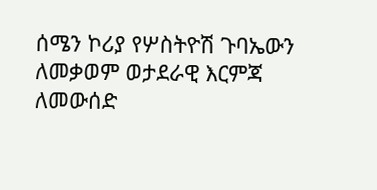ሰሜን ኮሪያ የሦስትዮሽ ጉባኤውን ለመቃወም ወታደራዊ እርምጃ ለመውሰድ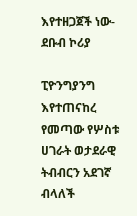እየተዘጋጀች ነው- ደቡብ ኮሪያ

ፒዮንግያንግ እየተጠናከረ የመጣው የሦስቱ ሀገራት ወታደራዊ ትብብርን አደገኛ ብላለች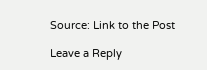Source: Link to the Post

Leave a Reply